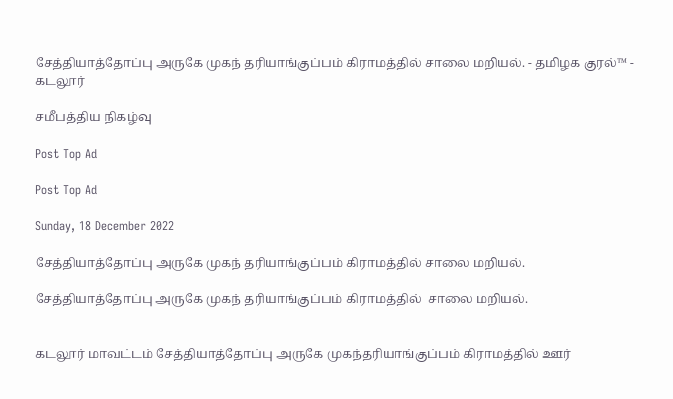சேத்தியாத்தோப்பு அருகே முகந் தரியாங்குப்பம் கிராமத்தில் சாலை மறியல். - தமிழக குரல்™ - கடலூர்

சமீபத்திய நிகழ்வு

Post Top Ad

Post Top Ad

Sunday, 18 December 2022

சேத்தியாத்தோப்பு அருகே முகந் தரியாங்குப்பம் கிராமத்தில் சாலை மறியல்.

சேத்தியாத்தோப்பு அருகே முகந் தரியாங்குப்பம் கிராமத்தில்  சாலை மறியல்.


கடலூர் மாவட்டம் சேத்தியாத்தோப்பு அருகே முகந்தரியாங்குப்பம் கிராமத்தில் ஊர்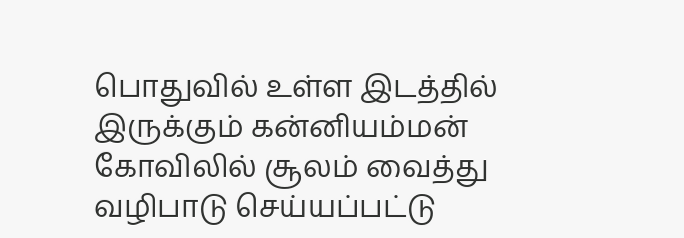பொதுவில் உள்ள இடத்தில் இருக்கும் கன்னியம்மன் கோவிலில் சூலம் வைத்து வழிபாடு செய்யப்பட்டு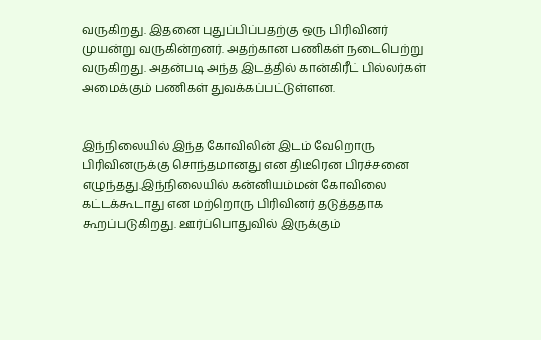வருகிறது. இதனை புதுப்பிப்பதற்கு ஒரு பிரிவினர் முயன்று வருகின்றனர். அதற்கான பணிகள் நடைபெற்று வருகிறது. அதன்படி அந்த இடத்தில் கான்கிரீட் பில்லர்கள் அமைக்கும் பணிகள் துவக்கப்பட்டுள்ளன.


இந்நிலையில் இந்த கோவிலின் இடம் வேறொரு பிரிவினருக்கு சொந்தமானது என திடீரென பிரச்சனை எழுந்தது.இந்நிலையில் கன்னியம்மன் கோவிலை கட்டக்கூடாது என மற்றொரு பிரிவினர் தடுத்ததாக கூறப்படுகிறது. ஊர்ப்பொதுவில் இருக்கும்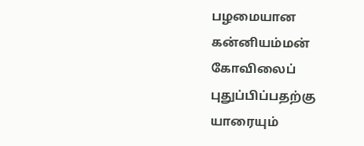பழமையான கன்னியம்மன் கோவிலைப் புதுப்பிப்பதற்கு யாரையும்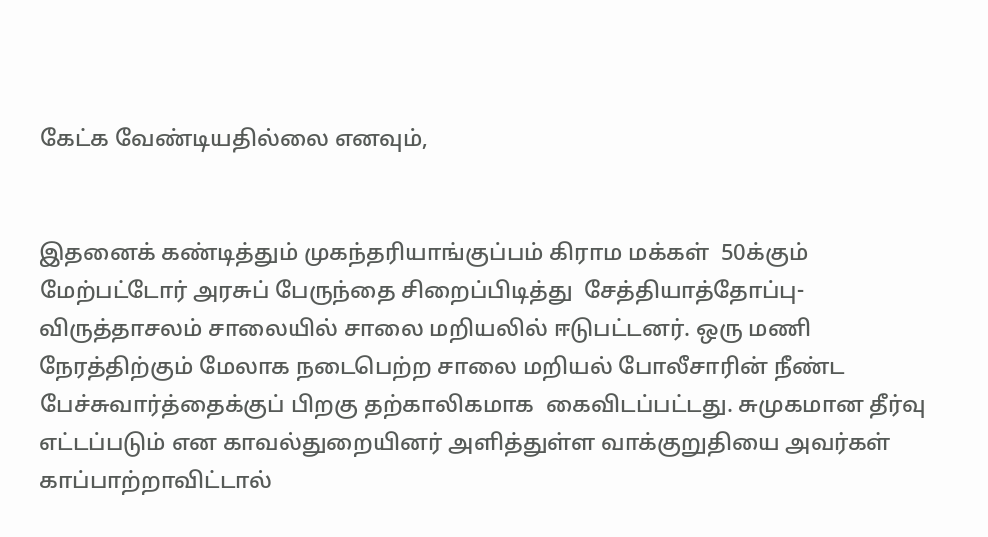கேட்க வேண்டியதில்லை எனவும்,


இதனைக் கண்டித்தும் முகந்தரியாங்குப்பம் கிராம மக்கள்  50க்கும் மேற்பட்டோர் அரசுப் பேருந்தை சிறைப்பிடித்து  சேத்தியாத்தோப்பு- விருத்தாசலம் சாலையில் சாலை மறியலில் ஈடுபட்டனர். ஒரு மணி நேரத்திற்கும் மேலாக நடைபெற்ற சாலை மறியல் போலீசாரின் நீண்ட பேச்சுவார்த்தைக்குப் பிறகு தற்காலிகமாக  கைவிடப்பட்டது. சுமுகமான தீர்வு எட்டப்படும் என காவல்துறையினர் அளித்துள்ள வாக்குறுதியை அவர்கள் காப்பாற்றாவிட்டால்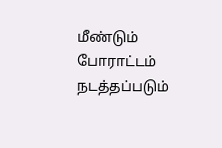மீண்டும் போராட்டம் நடத்தப்படும்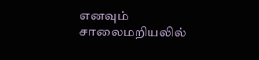எனவும் சாலைமறியலில்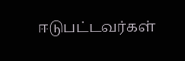ஈடுபட்டவர்கள்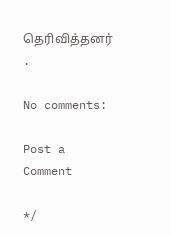தெரிவித்தனர் .

No comments:

Post a Comment

*/